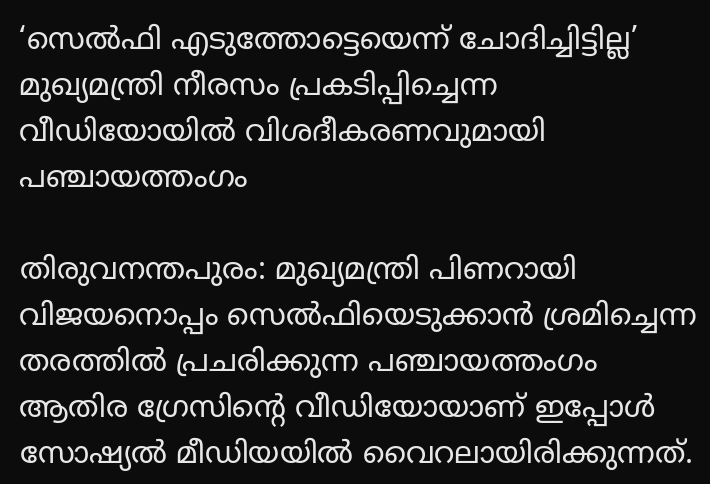‘സെൽഫി എടുത്തോട്ടെയെന്ന് ചോദിച്ചിട്ടില്ല’ മുഖ്യമന്ത്രി നീരസം പ്രകടിപ്പിച്ചെന്ന വീഡിയോയിൽ വിശദീകരണവുമായി പ‌ഞ്ചായത്തംഗം

തിരുവനന്തപുരം: മുഖ്യമന്ത്രി പിണറായി വിജയനൊപ്പം സെൽഫിയെടുക്കാൻ ശ്രമിച്ചെന്ന തരത്തിൽ പ്രചരിക്കുന്ന പഞ്ചായത്തംഗം ആതിര ഗ്രേസിന്റെ വീഡിയോയാണ് ഇപ്പോൾ സോഷ്യൽ മീഡിയയിൽ വൈറലായിരിക്കുന്നത്.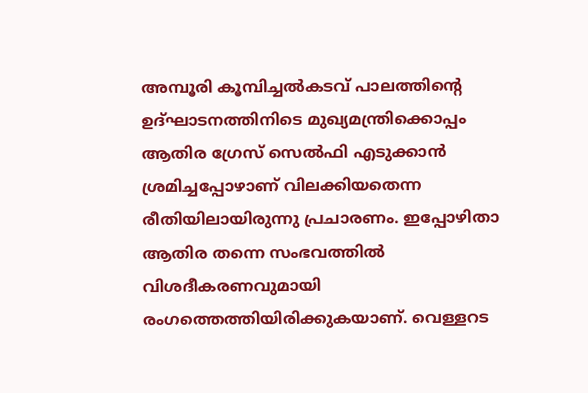അമ്പൂരി കൂമ്പിച്ചൽകടവ് പാലത്തിന്റെ ഉദ്ഘാടനത്തിനിടെ മുഖ്യമന്ത്രിക്കൊപ്പം ആതിര ഗ്രേസ് സെൽഫി എടുക്കാൻ ശ്രമിച്ചപ്പോഴാണ് വിലക്കിയതെന്ന രീതിയിലായിരുന്നു പ്രചാരണം. ഇപ്പോഴിതാ ആതിര തന്നെ സംഭവത്തിൽ വിശദീകരണവുമായി രംഗത്തെത്തിയിരിക്കുകയാണ്. വെള്ളറട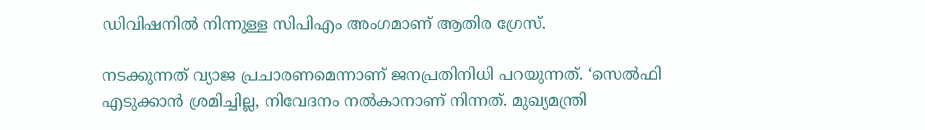ഡിവിഷനില്‍ നിന്നുള്ള സിപിഎം അംഗമാണ് ആതിര ഗ്രേസ്.

നടക്കുന്നത് വ്യാജ പ്രചാരണമെന്നാണ് ജനപ്രതിനിധി പറയുന്നത്. ‘സെൽഫി എടുക്കാൻ ശ്രമിച്ചില്ല, നിവേദനം നൽകാനാണ് നിന്നത്. മുഖ്യമന്ത്രി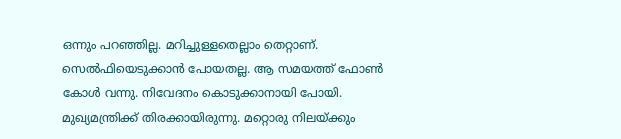ഒന്നും പറഞ്ഞില്ല. മറിച്ചുള്ളതെല്ലാം തെറ്റാണ്. സെല്‍ഫിയെടുക്കാന്‍ പോയതല്ല. ആ സമയത്ത് ഫോണ്‍ കോള്‍ വന്നു. നിവേദനം കൊടുക്കാനായി പോയി. മുഖ്യമന്ത്രിക്ക് തിരക്കായിരുന്നു. മറ്റൊരു നിലയ്ക്കും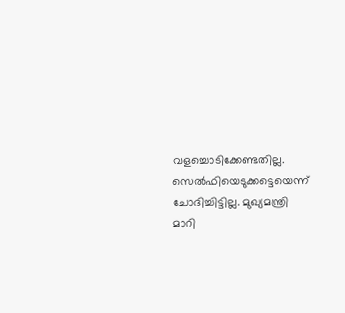വളച്ചൊടിക്കേണ്ടതില്ല. സെല്‍ഫിയെടുക്കട്ടെയെന്ന് ചോദിച്ചിട്ടില്ല. മുഖ്യമന്ത്രി മാറി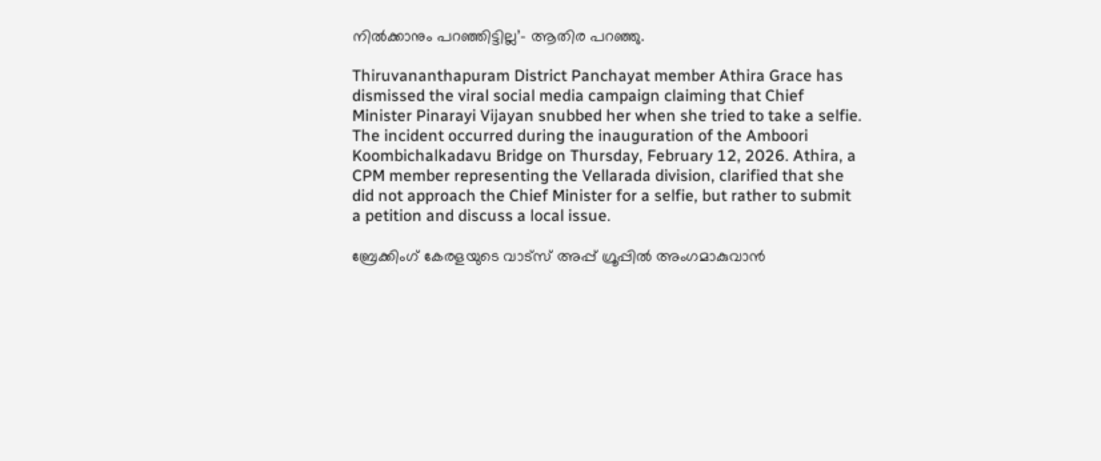നില്‍ക്കാനും പറഞ്ഞിട്ടില്ല’- ആതിര പറഞ്ഞു.

Thiruvananthapuram District Panchayat member Athira Grace has dismissed the viral social media campaign claiming that Chief Minister Pinarayi Vijayan snubbed her when she tried to take a selfie. The incident occurred during the inauguration of the Amboori Koombichalkadavu Bridge on Thursday, February 12, 2026. Athira, a CPM member representing the Vellarada division, clarified that she did not approach the Chief Minister for a selfie, but rather to submit a petition and discuss a local issue.

ബ്രേക്കിംഗ് കേരളയുടെ വാട്സ് അപ്പ് ഗ്രൂപ്പിൽ അംഗമാകുവാൻ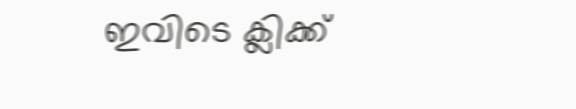ഇവിടെ ക്ലിക്ക്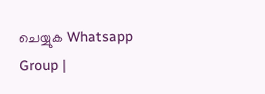ചെയ്യുക Whatsapp Group |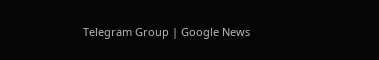Telegram Group | Google News